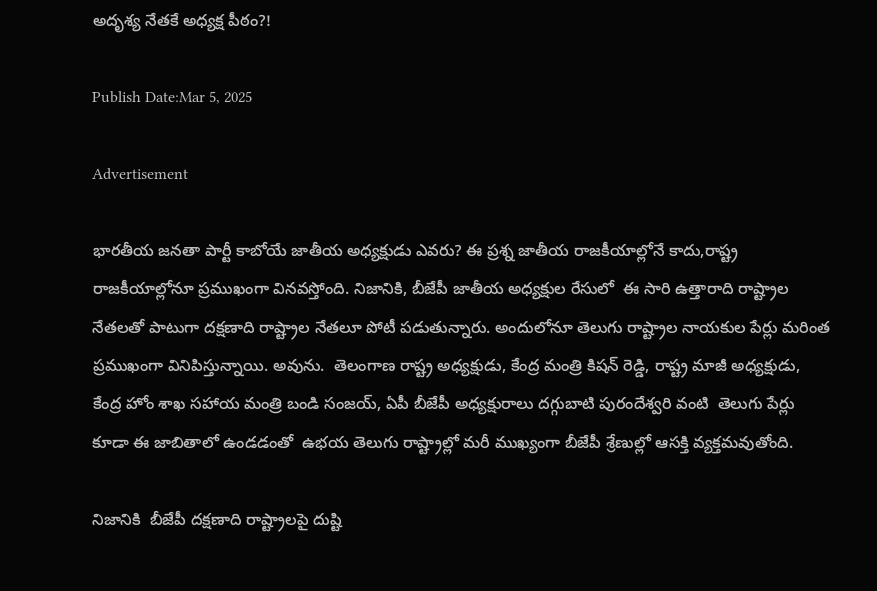అదృశ్య నేతకే అధ్యక్ష పీఠం?!

Publish Date:Mar 5, 2025

Advertisement

భారతీయ జనతా పార్టీ కాబోయే జాతీయ అధ్యక్షుడు ఎవరు? ఈ ప్రశ్న జాతీయ రాజకీయాల్లోనే కాదు,రాష్ట్ర రాజకీయాల్లోనూ ప్రముఖంగా వినవస్తోంది. నిజానికి, బీజేపీ జాతీయ అధ్యక్షుల రేసులో  ఈ సారి ఉత్తారాది రాష్ట్రాల నేతలతో పాటుగా దక్షణాది రాష్ట్రాల నేతలూ పోటీ పడుతున్నారు. అందులోనూ తెలుగు రాష్ట్రాల నాయకుల పేర్లు మరింత ప్రముఖంగా వినిపిస్తున్నాయి. అవును.  తెలంగాణ రాష్ట్ర అధ్యక్షుడు, కేంద్ర మంత్రి కిషన్ రెడ్డి, రాష్ట్ర మాజీ అధ్యక్షుడు, కేంద్ర హోం శాఖ సహాయ మంత్రి బండి సంజయ్, ఏపీ బీజేపీ అధ్యక్షురాలు దగ్గుబాటి పురందేశ్వరి వంటి  తెలుగు పేర్లు కూడా ఈ జాబితాలో ఉండడంతో  ఉభయ తెలుగు రాష్ట్రాల్లో మరీ ముఖ్యంగా బీజేపీ శ్రేణుల్లో ఆసక్తి వ్యక్తమవుతోంది.

నిజానికి  బీజేపీ దక్షణాది రాష్ట్రాలపై దుష్టి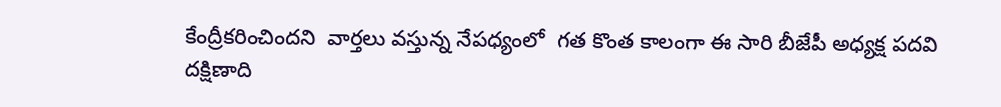కేంద్రీకరించిందని  వార్తలు వస్తున్న నేపధ్యంలో  గత కొంత కాలంగా ఈ సారి బీజేపీ అధ్యక్ష పదవి దక్షిణాది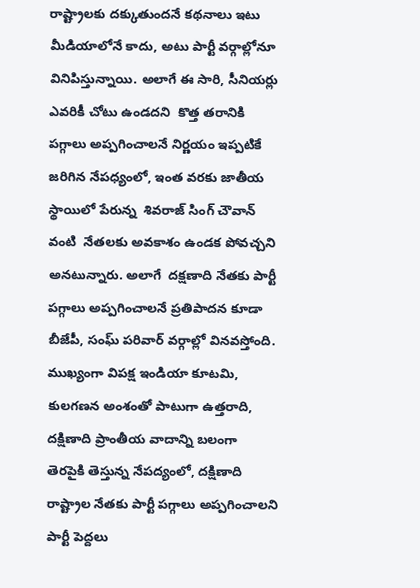రాష్ట్రాలకు దక్కుతుందనే కథనాలు ఇటు మీడియాలోనే కాదు, అటు పార్టీ వర్గాల్లోనూ వినిపిస్తున్నాయి. అలాగే ఈ సారి, సీనియర్లు ఎవరికీ చోటు ఉండదని  కొత్త తరానికి పగ్గాలు అప్పగించాలనే నిర్ణయం ఇప్పటికే జరిగిన నేపధ్యంలో, ఇంత వరకు జాతీయ స్థాయిలో పేరున్న  శివరాజ్ సింగ్ చౌవాన్ వంటి  నేతలకు అవకాశం ఉండక పోవచ్చని అనటున్నారు. అలాగే  దక్షణాది నేతకు పార్టీ పగ్గాలు అప్పగించాలనే ప్రతిపాదన కూడా బీజేపీ, సంఘ్ పరివార్ వర్గాల్లో వినవస్తోంది. ముఖ్యంగా విపక్ష ఇండియా కూటమి, కులగణన అంశంతో పాటుగా ఉత్తరాది, దక్షిణాది ప్రాంతీయ వాదాన్ని బలంగా తెరపైకి తెస్తున్న నేపద్యంలో, దక్షిణాది రాష్ట్రాల నేతకు పార్టీ పగ్గాలు అప్పగించాలని పార్టీ పెద్దలు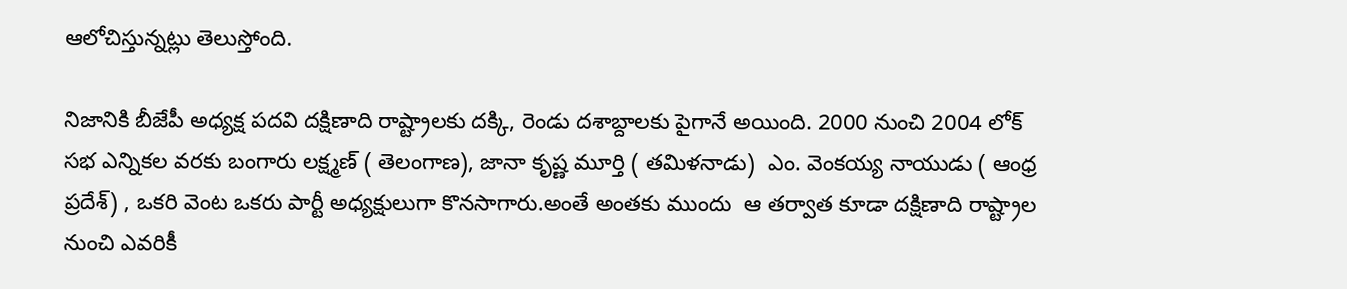ఆలోచిస్తున్నట్లు తెలుస్తోంది.

నిజానికి బీజేపీ అధ్యక్ష పదవి దక్షిణాది రాష్ట్రాలకు దక్కి, రెండు దశాబ్దాలకు పైగానే అయింది. 2000 నుంచి 2004 లోక్ సభ ఎన్నికల వరకు బంగారు లక్ష్మణ్ ( తెలంగాణ), జానా కృష్ణ మూర్తి ( తమిళనాడు)  ఎం. వెంకయ్య నాయుడు ( ఆంధ్ర ప్రదేశ్) , ఒకరి వెంట ఒకరు పార్టీ అధ్యక్షులుగా కొనసాగారు.అంతే అంతకు ముందు  ఆ తర్వాత కూడా దక్షిణాది రాష్ట్రాల నుంచి ఎవరికీ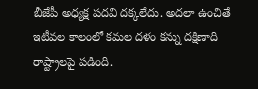బీజేపీ అధ్యక్ష పదవి దక్కలేదు. అదలా ఉంచితే ఇటీవల కాలంలో కమల దళం కన్ను దక్షిణాది రాష్ట్రాలపై పడింది.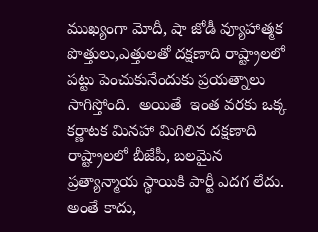ముఖ్యంగా మోదీ, షా జోడీ వ్యూహాత్మక  పొత్తులు,ఎత్తులతో దక్షణాది రాష్ట్రాలలో పట్టు పెంచుకునేందుకు ప్రయత్నాలు సాగిస్తోంది.  అయితే  ఇంత వరకు ఒక్క కర్ణాటక మినహా మిగిలిన దక్షణాది రాష్ట్రాలలో బీజేపీ, బలమైన ప్రత్యాన్మాయ స్థాయికి పార్టీ ఎదగ లేదు. అంతే కాదు,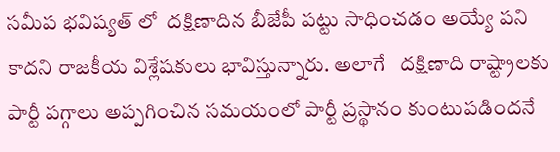సమీప భవిష్యత్ లో  దక్షిణాదిన బీజేపీ పట్టు సాధించడం అయ్యే పని కాదని రాజకీయ విశ్లేషకులు భావిస్తున్నారు. అలాగే   దక్షిణాది రాష్ట్రాలకు  పార్టీ పగ్గాలు అప్పగించిన సమయంలో పార్టీ ప్రస్థానం కుంటుపడిందనే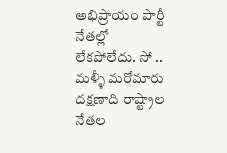అభిప్రాయం పార్టీ నేతల్లో లేకపోలేదు. సో .. మళ్ళీ మరోమారు  దక్షణాది రాష్ట్రాల నేతల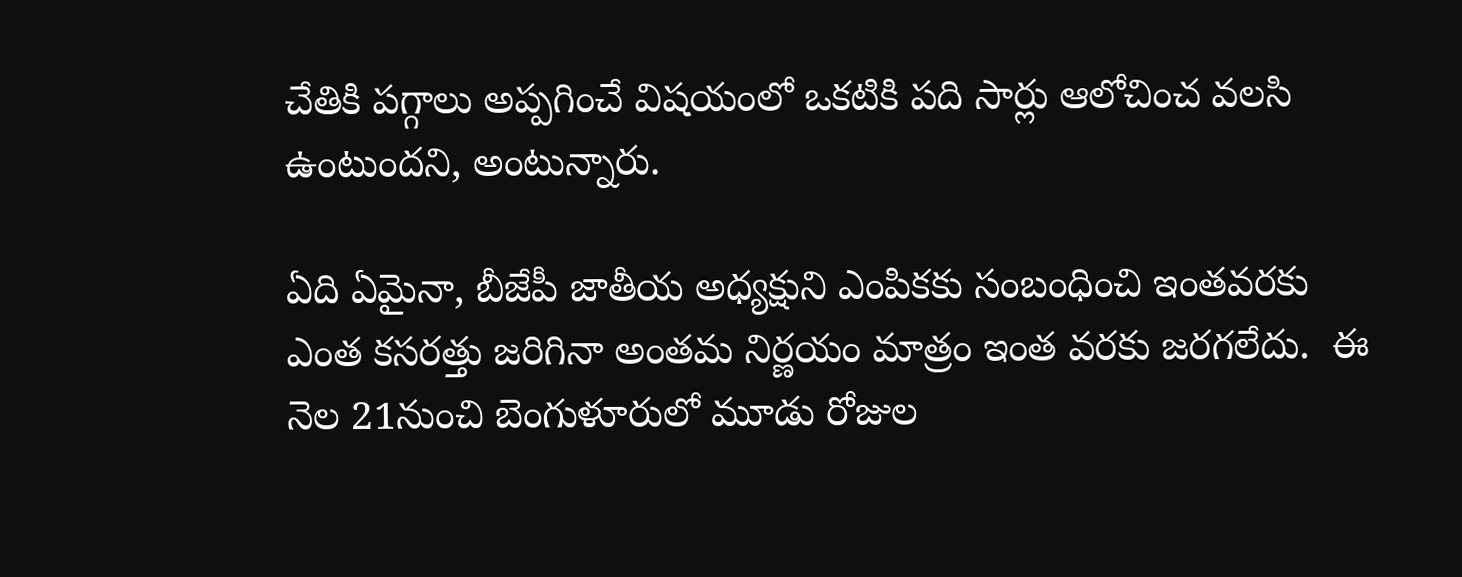చేతికి పగ్గాలు అప్పగించే విషయంలో ఒకటికి పది సార్లు ఆలోచించ వలసి ఉంటుందని, అంటున్నారు.

ఏది ఏమైనా, బీజేపీ జాతీయ అధ్యక్షుని ఎంపికకు సంబంధించి ఇంతవరకు ఎంత కసరత్తు జరిగినా అంతమ నిర్ణయం మాత్రం ఇంత వరకు జరగలేదు.  ఈ నెల 21నుంచి బెంగుళూరులో మూడు రోజుల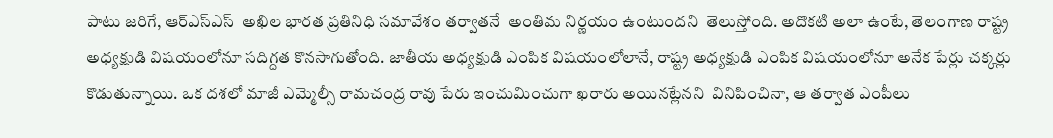పాటు జరిగే, ఆర్ఎస్ఎస్  అఖిల భారత ప్రతినిధి సమావేశం తర్వాతనే  అంతిమ నిర్ణయం ఉంటుందని  తెలుస్తోంది. అదొకటి అలా ఉంటే, తెలంగాణ రాష్ట్ర అధ్యక్షుడి విషయంలోనూ సదిగ్దత కొనసాగుతోంది. జాతీయ అధ్యక్షుడి ఎంపిక విషయంలోలానే, రాష్ట్ర అధ్యక్షుడి ఎంపిక విషయంలోనూ అనేక పేర్లు చక్కర్లు కొడుతున్నాయి. ఒక దశలో మాజీ ఎమ్మెల్సీ రామచంద్ర రావు పేరు ఇంచుమించుగా ఖరారు అయినట్లేనని  వినిపించినా, ఆ తర్వాత ఎంపీలు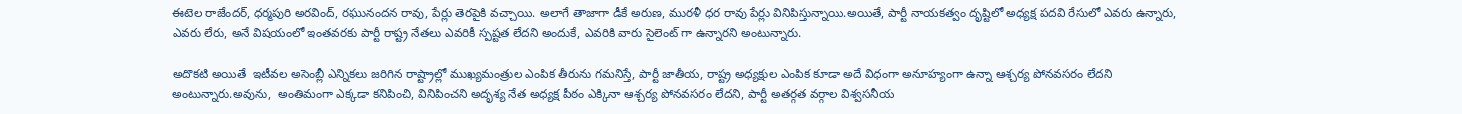ఈటెల రాజేందర్, ధర్మపురి అరవింద్, రఘునందన రావు, పేర్లు తెరపైకి వచ్చాయి. అలాగే తాజాగా డీకే అరుణ, మురళీ ధర రావు పేర్లు వినిపిస్తున్నాయి.అయితే, పార్టీ నాయకత్వం దృష్టిలో అధ్యక్ష పదవి రేసులో ఎవరు ఉన్నారు, ఎవరు లేరు, అనే విషయంలో ఇంతవరకు పార్టీ రాష్ట్ర నేతలు ఎవరికీ స్పష్టత లేదని అందుకే, ఎవరికి వారు సైలెంట్ గా ఉన్నారని అంటున్నారు.

అదొకటి అయితే  ఇటీవల అసెంబ్లీ ఎన్నికలు జరిగిన రాష్ట్రాల్లో ముఖ్యమంత్రుల ఎంపిక తీరును గమనిస్తే, పార్టీ జాతీయ, రాష్ట్ర అధ్యక్షుల ఎంపిక కూడా అదే విధంగా అనూహ్యంగా ఉన్నా ఆశ్చర్య పోనవసరం లేదని అంటున్నారు.అవును,  అంతిమంగా ఎక్కడా కనిపించి, వినిపించని అదృశ్య నేత అధ్యక్ష పీఠం ఎక్కినా ఆశ్చర్య పోనవసరం లేదని, పార్టీ అతర్గత వర్గాల విశ్వసనీయ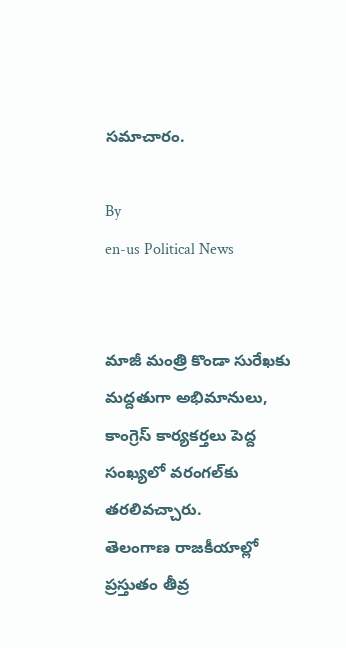సమాచారం.

By
en-us Political News


మాజీ మంత్రి కొండా సురేఖకు మద్దతుగా అభిమానులు, కాంగ్రెస్ కార్యకర్తలు పెద్ద సంఖ్యలో వరంగల్‌కు తరలివచ్చారు.
తెలంగాణ రాజకీయాల్లో ప్రస్తుతం తీవ్ర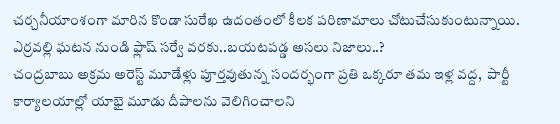చర్చనీయాంశంగా మారిన కొండా సురేఖ ఉదంతంలో కీలక పరిణామాలు చోటుచేసుకుంటున్నాయి.
ఎర్రవల్లి ఘటన నుండి ఫ్లాష్ సర్వే వరకు..బయటపడ్డ అసలు నిజాలు..?
చంద్రబాబు అక్రమ అరెస్ట్ మూడేళ్లు పూర్తవుతున్న సందర్భంగా ప్రతి ఒక్కరూ తమ ఇళ్ల వద్ద,  పార్టీ కార్యాలయాల్లో యాభై మూడు దీపాలను వెలిగించాలని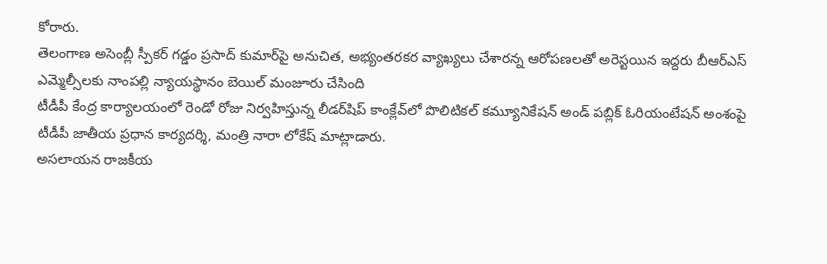కోరారు.
తెలంగాణ అసెంబ్లీ స్పీకర్ గడ్డం ప్రసాద్ కుమార్‌పై అనుచిత, అభ్యంతరకర వ్యాఖ్యలు చేశారన్న ఆరోపణలతో అరెస్టయిన ఇద్దరు బీఆర్ఎస్ ఎమ్మెల్సీలకు నాంపల్లి న్యాయస్థానం బెయిల్ మంజూరు చేసింది
టీడీపీ కేంద్ర కార్యాలయంలో రెండో రోజు నిర్వహిస్తున్న లీడర్‌షిప్ కాంక్లేవ్‌లో పొలిటికల్ కమ్యూనికేషన్ అండ్ పబ్లిక్ ఓరియంటేషన్ అంశంపై టీడీపీ జాతీయ ప్రధాన కార్యదర్శి, మంత్రి నారా లోకేష్ మాట్లాడారు.
అసలాయన రాజకీయ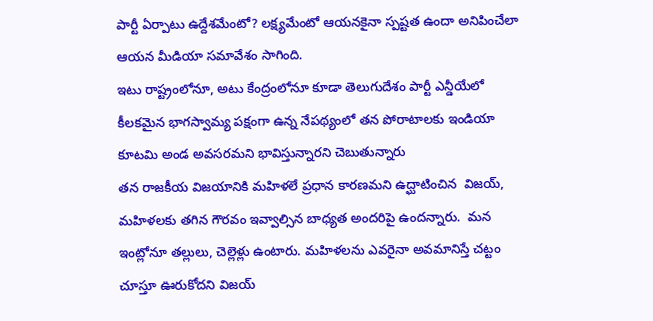పార్టీ ఏర్పాటు ఉద్దేశమేంటో? లక్ష్యమేంటో ఆయనకైనా స్పష్టత ఉందా అనిపించేలా ఆయన మీడియా సమావేశం సాగింది.
ఇటు రాష్ట్రంలోనూ, అటు కేంద్రంలోనూ కూడా తెలుగుదేశం పార్టీ ఎన్డీయేలో కీలకమైన భాగస్వామ్య పక్షంగా ఉన్న నేపథ్యంలో తన పోరాటాలకు ఇండియా కూటమి అండ అవసరమని భావిస్తున్నారని చెబుతున్నారు
తన రాజకీయ విజయానికి మహిళలే ప్రధాన కారణమని ఉద్ఘాటించిన  విజయ్, మహిళలకు తగిన గౌరవం ఇవ్వాల్సిన బాధ్యత అందరిపై ఉందన్నారు.  మన ఇంట్లోనూ తల్లులు, చెల్లెళ్లు ఉంటారు. మహిళలను ఎవరైనా అవమానిస్తే చట్టం చూస్తూ ఊరుకోదని విజయ్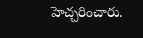హెచ్చరించారు.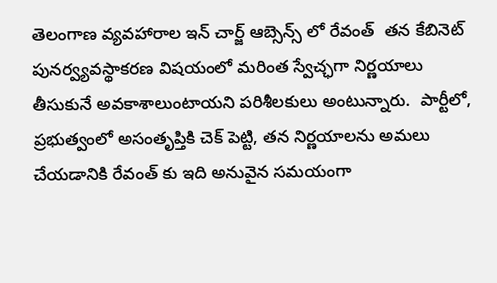తెలంగాణ వ్యవహారాల ఇన్ చార్జ్ ఆబ్సెన్స్ లో రేవంత్  తన కేబినెట్ పునర్వ్యవస్థాకరణ విషయంలో మరింత స్వేచ్ఛగా నిర్ణయాలు తీసుకునే అవకాశాలుంటాయని పరిశీలకులు అంటున్నారు.  పార్టీలో, ప్రభుత్వంలో అసంతృప్తికి చెక్ పెట్టి, తన నిర్ణయాలను అమలు చేయడానికి రేవంత్ కు ఇది అనువైన సమయంగా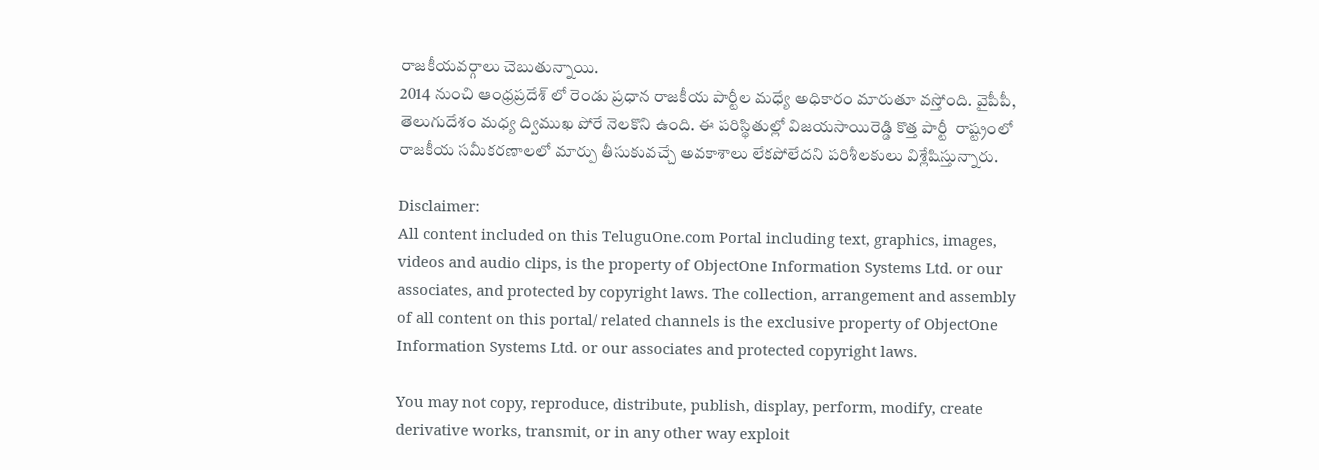రాజకీయవర్గాలు చెబుతున్నాయి.
2014 నుంచి ఆంధ్రప్రదేశ్ లో రెండు ప్రధాన రాజకీయ పార్టీల మధ్యే అధికారం మారుతూ వస్తోంది. వైపీపీ, తెలుగుదేశం మధ్య ద్విముఖ పోరే నెలకొని ఉంది. ఈ పరిస్థితుల్లో విజయసాయిరెడ్డి కొత్త పార్టీ  రాష్ట్రంలో రాజకీయ సమీకరణాలలో మార్పు తీసుకువచ్చే అవకాశాలు లేకపోలేదని పరిశీలకులు విశ్లేషిస్తున్నారు.

Disclaimer:
All content included on this TeluguOne.com Portal including text, graphics, images, videos and audio clips, is the property of ObjectOne Information Systems Ltd. or our associates, and protected by copyright laws. The collection, arrangement and assembly of all content on this portal/ related channels is the exclusive property of ObjectOne Information Systems Ltd. or our associates and protected copyright laws.

You may not copy, reproduce, distribute, publish, display, perform, modify, create derivative works, transmit, or in any other way exploit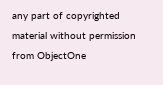any part of copyrighted material without permission from ObjectOne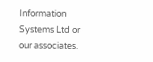Information Systems Ltd or our associates.